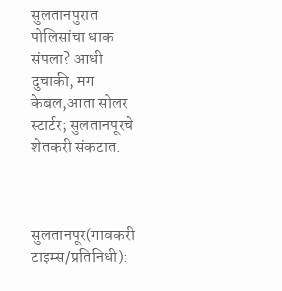सुलतानपुरात पोलिसांचा धाक संपला? आधी दुचाकी, मग केबल,आता सोलर स्टार्टर; सुलतानपूरचे शेतकरी संकटात.



सुलतानपूर(गावकरी टाइम्स/प्रतिनिधी):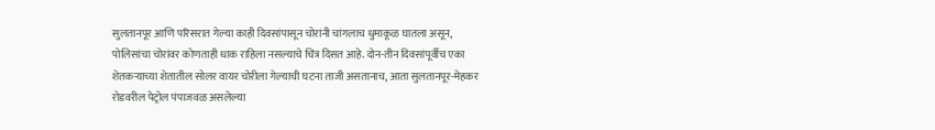सुलतानपूर आणि परिसरात गेल्या काही दिवसांपासून चोरांनी चांगलाच धुमाकूळ घातला असून, पोलिसांचा चोरांवर कोणताही धाक राहिला नसल्याचे चित्र दिसत आहे. दोन-तीन दिवसांपूर्वीच एका शेतकऱ्याच्या शेतातील सोलर वायर चोरीला गेल्याची घटना ताजी असतानाच, आता सुलतानपूर-मेहकर रोडवरील पेट्रोल पंपाजवळ असलेल्या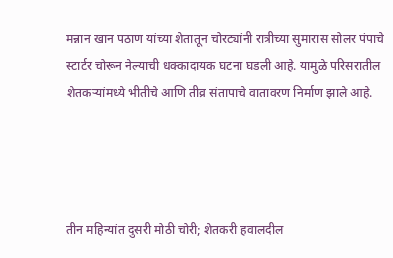मन्नान खान पठाण यांच्या शेतातून चोरट्यांनी रात्रीच्या सुमारास सोलर पंपाचे स्टार्टर चोरून नेल्याची धक्कादायक घटना घडली आहे. यामुळे परिसरातील शेतकऱ्यांमध्ये भीतीचे आणि तीव्र संतापाचे वातावरण निर्माण झाले आहे.




तीन महिन्यांत दुसरी मोठी चोरी; शेतकरी हवालदील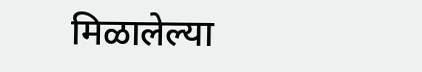मिळालेल्या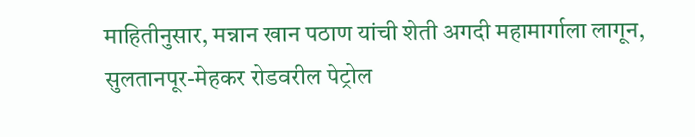माहितीनुसार, मन्नान खान पठाण यांची शेती अगदी महामार्गाला लागून, सुलतानपूर-मेहकर रोडवरील पेट्रोल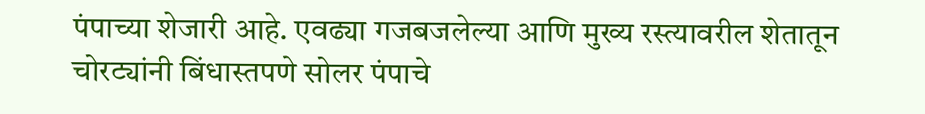पंपाच्या शेजारी आहे. एवढ्या गजबजलेल्या आणि मुख्य रस्त्यावरील शेतातून चोरट्यांनी बिंधास्तपणे सोलर पंपाचे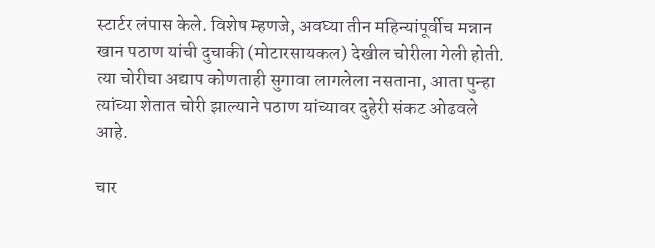स्टार्टर लंपास केले. विशेष म्हणजे, अवघ्या तीन महिन्यांपूर्वीच मन्नान खान पठाण यांची दुचाकी (मोटारसायकल) देखील चोरीला गेली होती. त्या चोरीचा अद्याप कोणताही सुगावा लागलेला नसताना, आता पुन्हा त्यांच्या शेतात चोरी झाल्याने पठाण यांच्यावर दुहेरी संकट ओढवले आहे.

चार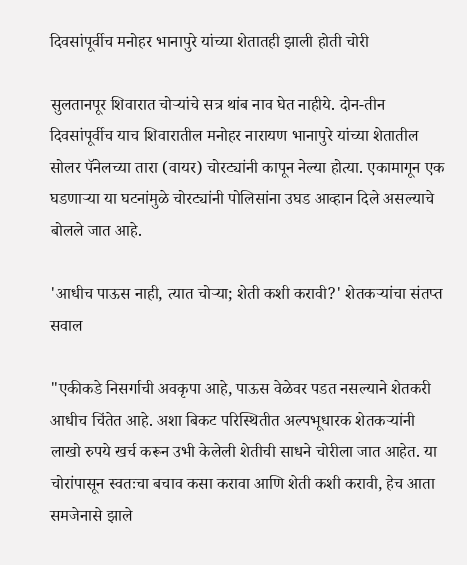दिवसांपूर्वीच मनोहर भानापुरे यांच्या शेतातही झाली होती चोरी

सुलतानपूर शिवारात चोऱ्यांचे सत्र थांब नाव घेत नाहीये. दोन-तीन दिवसांपूर्वीच याच शिवारातील मनोहर नारायण भानापुरे यांच्या शेतातील सोलर पॅनेलच्या तारा (वायर) चोरट्यांनी कापून नेल्या होत्या. एकामागून एक घडणाऱ्या या घटनांमुळे चोरट्यांनी पोलिसांना उघड आव्हान दिले असल्याचे बोलले जात आहे.

'आधीच पाऊस नाही, त्यात चोऱ्या; शेती कशी करावी?' शेतकऱ्यांचा संतप्त सवाल

"एकीकडे निसर्गाची अवकृपा आहे, पाऊस वेळेवर पडत नसल्याने शेतकरी आधीच चिंतेत आहे. अशा बिकट परिस्थितीत अल्पभूधारक शेतकऱ्यांनी लाखो रुपये खर्च करून उभी केलेली शेतीची साधने चोरीला जात आहेत. या चोरांपासून स्वतःचा बचाव कसा करावा आणि शेती कशी करावी, हेच आता समजेनासे झाले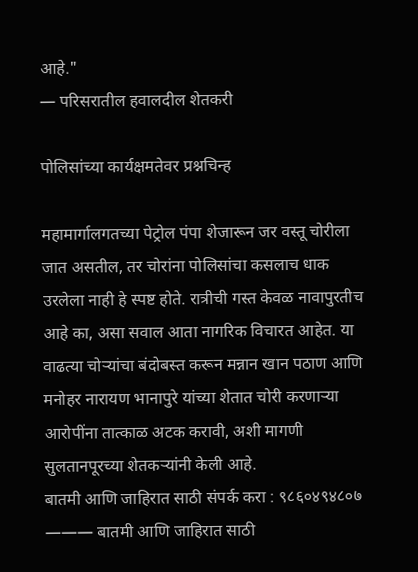आहे."
— परिसरातील हवालदील शेतकरी

पोलिसांच्या कार्यक्षमतेवर प्रश्नचिन्ह

महामार्गालगतच्या पेट्रोल पंपा शेजारून जर वस्तू चोरीला जात असतील, तर चोरांना पोलिसांचा कसलाच धाक उरलेला नाही हे स्पष्ट होते. रात्रीची गस्त केवळ नावापुरतीच आहे का, असा सवाल आता नागरिक विचारत आहेत. या वाढत्या चोऱ्यांचा बंदोबस्त करून मन्नान खान पठाण आणि मनोहर नारायण भानापुरे यांच्या शेतात चोरी करणाऱ्या आरोपींना तात्काळ अटक करावी, अशी मागणी सुलतानपूरच्या शेतकऱ्यांनी केली आहे.
बातमी आणि जाहिरात साठी संपर्क करा : ९८६०४९४८०७ ——— बातमी आणि जाहिरात साठी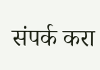संपर्क करा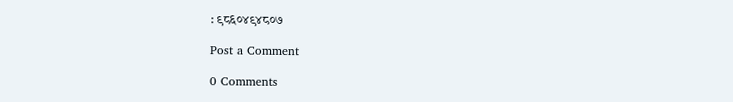: ९८६०४९४८०७

Post a Comment

0 Comments